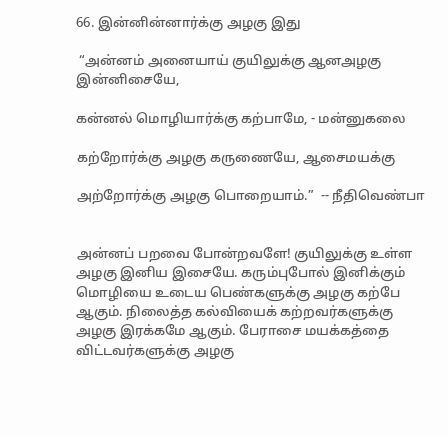66. இன்னின்னார்க்கு அழகு இது

 “அன்னம் அனையாய் குயிலுக்கு ஆனஅழகு இன்னிசையே,

கன்னல் மொழியார்க்கு கற்பாமே, - மன்னுகலை

கற்றோர்க்கு அழகு கருணையே, ஆசைமயக்கு

அற்றோர்க்கு அழகு பொறையாம்.”  -- நீதிவெண்பா


அன்னப் பறவை போன்றவளே! குயிலுக்கு உள்ள அழகு இனிய இசையே. கரும்புபோல் இனிக்கும் மொழியை உடைய பெண்களுக்கு அழகு கற்பே ஆகும். நிலைத்த கல்வியைக் கற்றவர்களுக்கு அழகு இரக்கமே ஆகும். பேராசை மயக்கத்தை விட்டவர்களுக்கு அழகு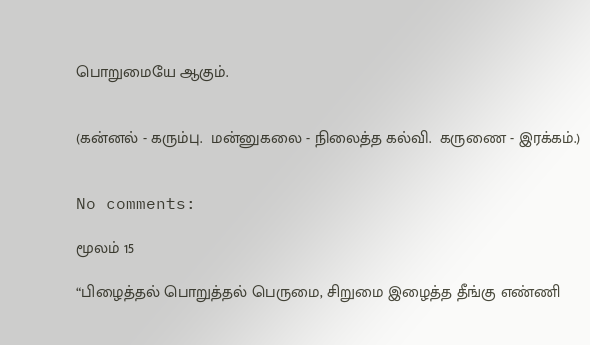பொறுமையே ஆகும்.


(கன்னல் - கரும்பு.  மன்னுகலை - நிலைத்த கல்வி.  கருணை - இரக்கம்.)


No comments:

மூலம் 15

“பிழைத்தல் பொறுத்தல் பெருமை, சிறுமை இழைத்த தீங்கு எண்ணி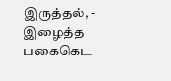இருத்தல், - இழைத்த பகைகெட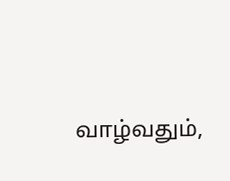வாழ்வதும்,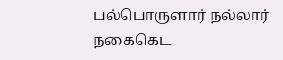பல்பொருளார் நல்லார் நகைகெட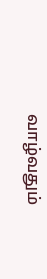வாழ்வதும்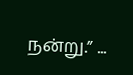நன்று.” ...